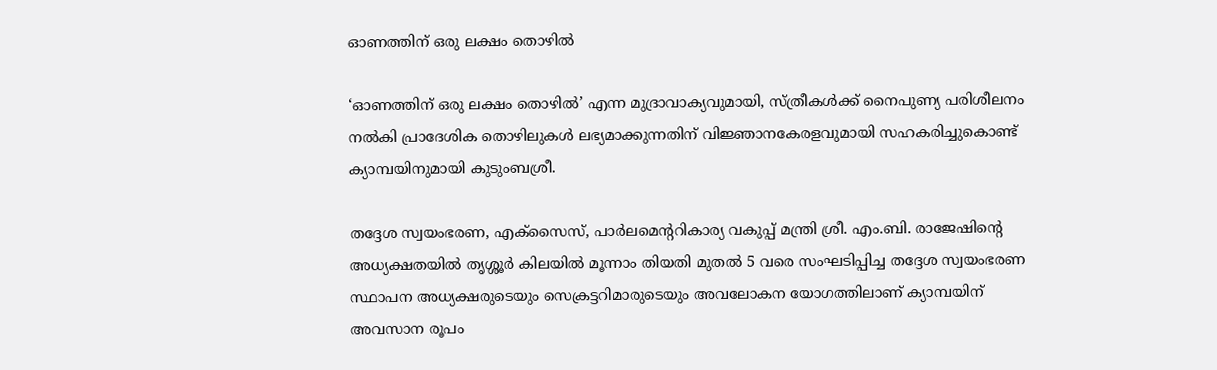ഓണത്തിന് ഒരു ലക്ഷം തൊഴിൽ

‘ഓണത്തിന് ഒരു ലക്ഷം തൊഴില്‍’ എന്ന മുദ്രാവാക്യവുമായി, സ്ത്രീകള്‍ക്ക് നൈപുണ്യ പരിശീലനം നല്‍കി പ്രാദേശിക തൊഴിലുകള്‍ ലഭ്യമാക്കുന്നതിന് വിജ്ഞാനകേരളവുമായി സഹകരിച്ചുകൊണ്ട് ക്യാമ്പയിനുമായി കുടുംബശ്രീ.

തദ്ദേശ സ്വയംഭരണ, എക്‌സൈസ്, പാര്‍ലമെന്ററികാര്യ വകുപ്പ് മന്ത്രി ശ്രീ. എം.ബി. രാജേഷിന്റെ അധ്യക്ഷതയില്‍ തൃശ്ശൂര്‍ കിലയില്‍ മൂന്നാം തിയതി മുതല്‍ 5 വരെ സംഘടിപ്പിച്ച തദ്ദേശ സ്വയംഭരണ സ്ഥാപന അധ്യക്ഷരുടെയും സെക്രട്ടറിമാരുടെയും അവലോകന യോഗത്തിലാണ് ക്യാമ്പയിന് അവസാന രൂപം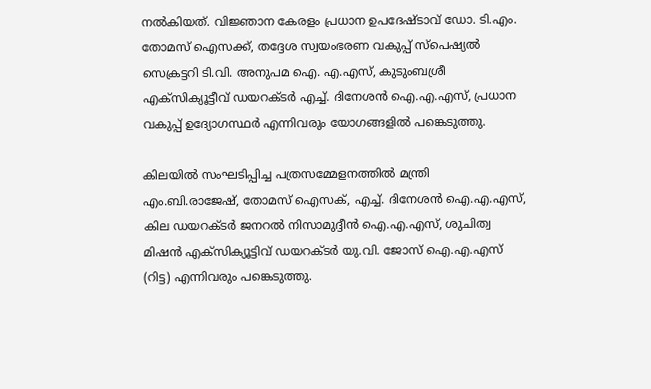നല്‍കിയത്. വിജ്ഞാന കേരളം പ്രധാന ഉപദേഷ്ടാവ് ഡോ. ടി.എം. തോമസ് ഐസക്ക്, തദ്ദേശ സ്വയംഭരണ വകുപ്പ് സ്പെഷ്യൽ സെക്രട്ടറി ടി.വി. അനുപമ ഐ. എ.എസ്, കുടുംബശ്രീ എക്‌സിക്യൂട്ടീവ് ഡയറക്ടര്‍ എച്ച്. ദിനേശന്‍ ഐ.എ.എസ്, പ്രധാന വകുപ്പ് ഉദ്യോഗസ്ഥര്‍ എന്നിവരും യോഗങ്ങളില്‍ പങ്കെടുത്തു.

കിലയിൽ സംഘടിപ്പിച്ച പത്രസമ്മേളനത്തിൽ മന്ത്രി എം.ബി.രാജേഷ്, തോമസ് ഐസക്, എച്ച്. ദിനേശൻ ഐ.എ.എസ്, കില ഡയറക്ടർ ജനറൽ നിസാമുദ്ദീൻ ഐ.എ.എസ്, ശുചിത്വ മിഷൻ എക്സിക്യൂട്ടിവ് ഡയറക്ടർ യു.വി. ജോസ് ഐ.എ.എസ് (റിട്ട) എന്നിവരും പങ്കെടുത്തു.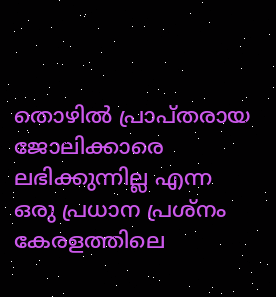തൊഴില്‍ പ്രാപ്തരായ ജോലിക്കാരെ ലഭിക്കുന്നില്ല എന്ന ഒരു പ്രധാന പ്രശ്‌നം കേരളത്തിലെ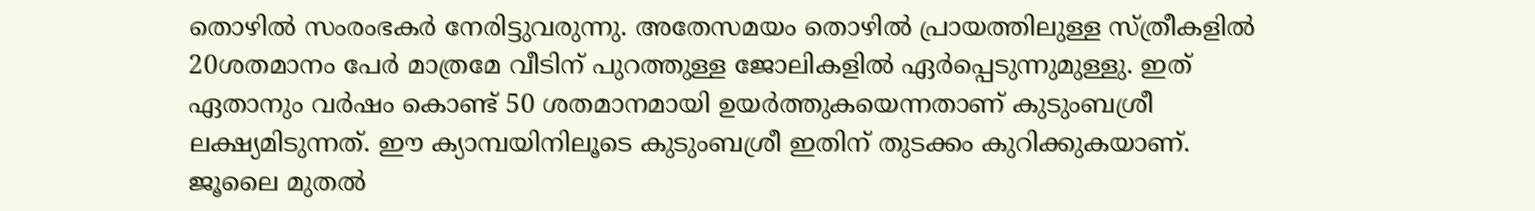തൊഴില്‍ സംരംഭകര്‍ നേരിട്ടുവരുന്നു. അതേസമയം തൊഴില്‍ പ്രായത്തിലുള്ള സ്ത്രീകളില്‍ 20ശതമാനം പേര്‍ മാത്രമേ വീടിന് പുറത്തുള്ള ജോലികളില്‍ ഏര്‍പ്പെടുന്നുമുള്ളു. ഇത് ഏതാനും വര്‍ഷം കൊണ്ട് 50 ശതമാനമായി ഉയര്‍ത്തുകയെന്നതാണ് കുടുംബശ്രീ ലക്ഷ്യമിടുന്നത്. ഈ ക്യാമ്പയിനിലൂടെ കുടുംബശ്രീ ഇതിന് തുടക്കം കുറിക്കുകയാണ്. ജൂലൈ മുതല്‍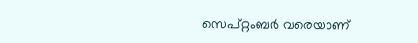സെപ്റ്റംബര്‍ വരെയാണ്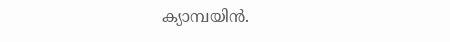ക്യാമ്പയിന്‍.